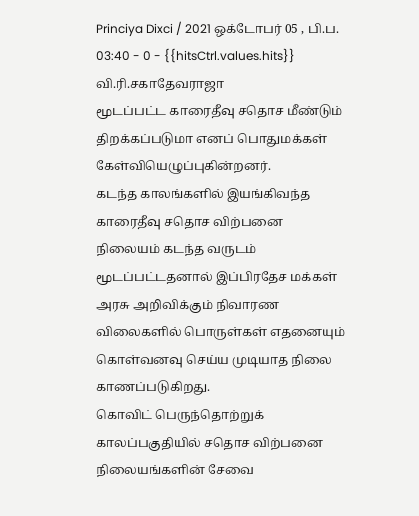Princiya Dixci / 2021 ஒக்டோபர் 05 , பி.ப. 03:40 - 0 - {{hitsCtrl.values.hits}}
வி.ரி.சகாதேவராஜா
மூடப்பட்ட காரைதீவு சதொச மீண்டும் திறக்கப்படுமா எனப் பொதுமக்கள் கேள்வியெழுப்புகின்றனர்.
கடந்த காலங்களில் இயங்கிவந்த காரைதீவு சதொச விற்பனை நிலையம் கடந்த வருடம் மூடப்பட்டதனால் இப்பிரதேச மக்கள் அரசு அறிவிக்கும் நிவாரண விலைகளில் பொருள்கள் எதனையும் கொள்வனவு செய்ய முடியாத நிலை காணப்படுகிறது.
கொவிட் பெருந்தொற்றுக் காலப்பகுதியில் சதொச விற்பனை நிலையங்களின் சேவை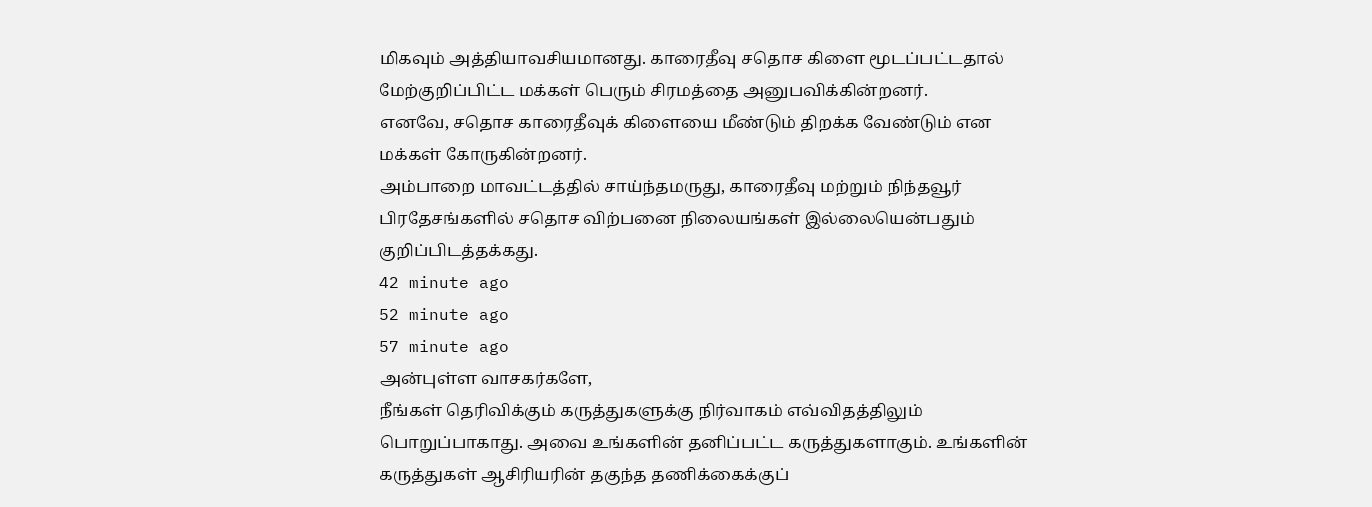மிகவும் அத்தியாவசியமானது. காரைதீவு சதொச கிளை மூடப்பட்டதால் மேற்குறிப்பிட்ட மக்கள் பெரும் சிரமத்தை அனுபவிக்கின்றனர்.
எனவே, சதொச காரைதீவுக் கிளையை மீண்டும் திறக்க வேண்டும் என மக்கள் கோருகின்றனர்.
அம்பாறை மாவட்டத்தில் சாய்ந்தமருது, காரைதீவு மற்றும் நிந்தவூர் பிரதேசங்களில் சதொச விற்பனை நிலையங்கள் இல்லையென்பதும் குறிப்பிடத்தக்கது.
42 minute ago
52 minute ago
57 minute ago
அன்புள்ள வாசகர்களே,
நீங்கள் தெரிவிக்கும் கருத்துகளுக்கு நிர்வாகம் எவ்விதத்திலும் பொறுப்பாகாது. அவை உங்களின் தனிப்பட்ட கருத்துகளாகும். உங்களின் கருத்துகள் ஆசிரியரின் தகுந்த தணிக்கைக்குப்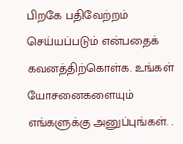பிறகே பதிவேற்றம் செய்யப்படும் என்பதைக் கவனத்திற்கொள்க. உங்கள் யோசனைகளையும் எங்களுக்கு அனுப்புங்கள். .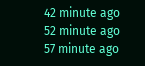42 minute ago
52 minute ago
57 minute ago